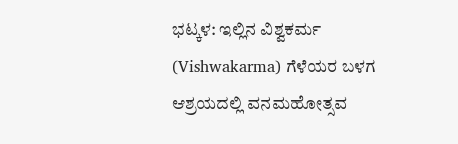ಭಟ್ಕಳ: ಇಲ್ಲಿನ ವಿಶ್ವಕರ್ಮ (Vishwakarma) ಗೆಳೆಯರ ಬಳಗ ಆಶ್ರಯದಲ್ಲಿ ವನಮಹೋತ್ಸವ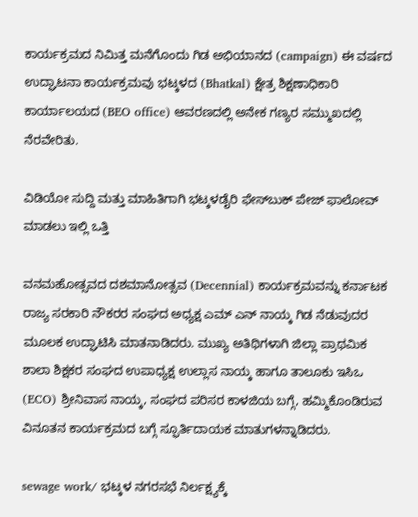ಕಾರ್ಯಕ್ರಮದ ನಿಮಿತ್ತ ಮನೆಗೊಂದು ಗಿಡ ಅಭಿಯಾನದ (campaign) ಈ ವರ್ಷದ ಉದ್ಘಾಟನಾ ಕಾರ್ಯಕ್ರಮವು ಭಟ್ಕಳದ (Bhatkal) ಕ್ಷೇತ್ರ ಶಿಕ್ಷಣಾಧಿಕಾರಿ ಕಾರ್ಯಾಲಯದ (BEO office) ಆವರಣದಲ್ಲಿ ಅನೇಕ ಗಣ್ಯರ ಸಮ್ಮುಖದಲ್ಲಿ ನೆರವೇರಿತು.

ವಿಡಿಯೋ ಸುದ್ದಿ ಮತ್ತು ಮಾಹಿತಿಗಾಗಿ ಭಟ್ಕಳಡೈರಿ ಫೇಸ್‌ಬುಕ್‌ ಪೇಜ್ ಫಾಲೋವ್ ಮಾಡಲು ಇಲ್ಲಿ ಒತ್ತಿ

ವನಮಹೋತ್ಸವದ ದಶಮಾನೋತ್ಸವ (Decennial) ಕಾರ್ಯಕ್ರಮವನ್ನು ಕರ್ನಾಟಕ ರಾಜ್ಯ ಸರಕಾರಿ ನೌಕರರ ಸಂಘದ ಅಧ್ಯಕ್ಷ ಎಮ್ ಎನ್ ನಾಯ್ಕ ಗಿಡ ನೆಡುವುದರ ಮೂಲಕ ಉದ್ಘಾಟಿಸಿ ಮಾತನಾಡಿದರು. ಮುಖ್ಯ ಅತಿಥಿಗಳಾಗಿ ಜಿಲ್ಲಾ ಪ್ರಾಥಮಿಕ ಶಾಲಾ ಶಿಕ್ಷಕರ ಸಂಘದ ಉಪಾಧ್ಯಕ್ಷ ಉಲ್ಲಾಸ ನಾಯ್ಕ ಹಾಗೂ ತಾಲೂಕು ಇಸಿಒ (ECO) ಶ್ರೀನಿವಾಸ ನಾಯ್ಕ, ಸಂಘದ ಪರಿಸರ ಕಾಳಜಿಯ ಬಗ್ಗೆ, ಹಮ್ಮಿಕೊಂಡಿರುವ ವಿನೂತನ ಕಾರ್ಯಕ್ರಮದ ಬಗ್ಗೆ ಸ್ಫೂರ್ತಿದಾಯಕ ಮಾತುಗಳನ್ನಾಡಿದರು.

sewage work/ ಭಟ್ಕಳ ನಗರಸಭೆ ನಿರ್ಲಕ್ಷ್ಯಕ್ಕೆ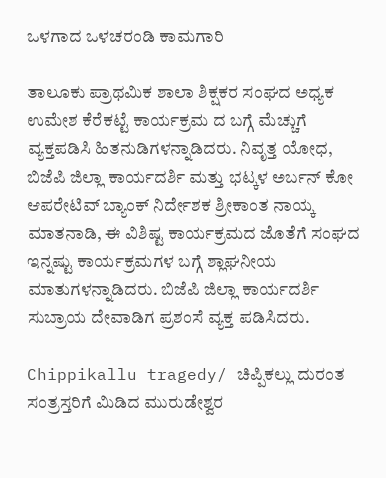ಒಳಗಾದ ಒಳಚರಂಡಿ ಕಾಮಗಾರಿ

ತಾಲೂಕು ಪ್ರಾಥಮಿಕ ಶಾಲಾ ಶಿಕ್ಷಕರ ಸಂಘದ ಅಧ್ಯಕ ಉಮೇಶ ಕೆರೆಕಟ್ಟೆ ಕಾರ್ಯಕ್ರಮ ದ ಬಗ್ಗೆ ಮೆಚ್ಚುಗೆ ವ್ಯಕ್ತಪಡಿಸಿ ಹಿತನುಡಿಗಳನ್ನಾಡಿದರು. ನಿವೃತ್ತ ಯೋಧ, ಬಿಜೆಪಿ ಜಿಲ್ಲಾ ಕಾರ್ಯದರ್ಶಿ ಮತ್ತು ಭಟ್ಕಳ ಅರ್ಬನ್ ಕೋ ಆಪರೇಟಿವ್ ಬ್ಯಾಂಕ್ ನಿರ್ದೇಶಕ ಶ್ರೀಕಾಂತ ನಾಯ್ಕ ಮಾತನಾಡಿ, ಈ ವಿಶಿಷ್ಟ ಕಾರ್ಯಕ್ರಮದ ಜೊತೆಗೆ ಸಂಘದ ಇನ್ನಷ್ಟು ಕಾರ್ಯಕ್ರಮಗಳ ಬಗ್ಗೆ ಶ್ಲಾಘನೀಯ ಮಾತುಗಳನ್ನಾಡಿದರು. ಬಿಜೆಪಿ ಜಿಲ್ಲಾ ಕಾರ್ಯದರ್ಶಿ ಸುಬ್ರಾಯ ದೇವಾಡಿಗ ಪ್ರಶಂಸೆ ವ್ಯಕ್ತ ಪಡಿಸಿದರು.

Chippikallu tragedy/ ಚಿಪ್ಪಿಕಲ್ಲು ದುರಂತ ಸಂತ್ರಸ್ತರಿಗೆ ಮಿಡಿದ ಮುರುಡೇಶ್ವರ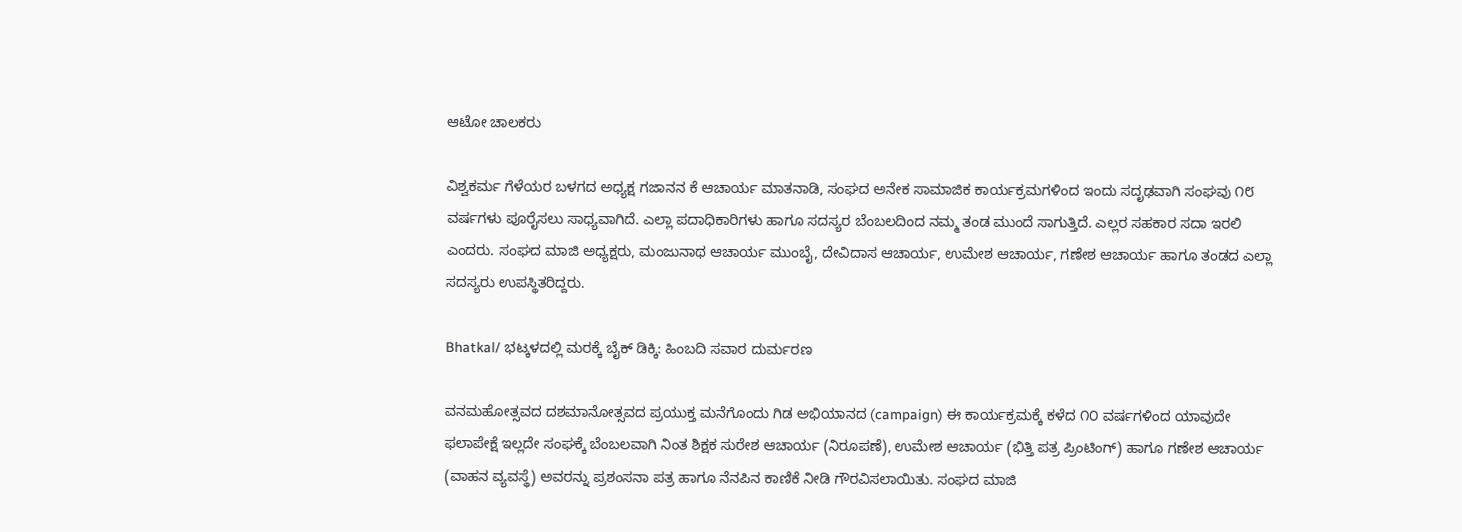ಆಟೋ ಚಾಲಕರು

ವಿಶ್ವಕರ್ಮ ಗೆಳೆಯರ ಬಳಗದ ಅಧ್ಯಕ್ಷ ಗಜಾನನ ಕೆ ಆಚಾರ್ಯ ಮಾತನಾಡಿ, ಸಂಘದ ಅನೇಕ ಸಾಮಾಜಿಕ ಕಾರ್ಯಕ್ರಮಗಳಿಂದ ಇಂದು ಸದೃಢವಾಗಿ ಸಂಘವು ೧೮ ವರ್ಷಗಳು ಪೂರೈಸಲು ಸಾಧ್ಯವಾಗಿದೆ. ಎಲ್ಲಾ ಪದಾಧಿಕಾರಿಗಳು ಹಾಗೂ ಸದಸ್ಯರ ಬೆಂಬಲದಿಂದ ನಮ್ಮ ತಂಡ ಮುಂದೆ ಸಾಗುತ್ತಿದೆ. ಎಲ್ಲರ ಸಹಕಾರ ಸದಾ ಇರಲಿ ಎಂದರು. ಸಂಘದ ಮಾಜಿ ಅಧ್ಯಕ್ಷರು, ಮಂಜುನಾಥ ಆಚಾರ್ಯ ಮುಂಬೈ, ದೇವಿದಾಸ ಆಚಾರ್ಯ, ಉಮೇಶ ಆಚಾರ್ಯ, ಗಣೇಶ ಆಚಾರ್ಯ ಹಾಗೂ ತಂಡದ ಎಲ್ಲಾ ಸದಸ್ಯರು ಉಪಸ್ಥಿತರಿದ್ದರು.

Bhatkal/ ಭಟ್ಕಳದಲ್ಲಿ ಮರಕ್ಕೆ ಬೈಕ್ ಡಿಕ್ಕಿ: ಹಿಂಬದಿ ಸವಾರ ದುರ್ಮರಣ

ವನಮಹೋತ್ಸವದ ದಶಮಾನೋತ್ಸವದ ಪ್ರಯುಕ್ತ ಮನೆಗೊಂದು ಗಿಡ ಅಭಿಯಾನದ (campaign) ಈ ಕಾರ್ಯಕ್ರಮಕ್ಕೆ ಕಳೆದ ೧೦ ವರ್ಷಗಳಿಂದ ಯಾವುದೇ ಫಲಾಪೇಕ್ಷೆ ಇಲ್ಲದೇ ಸಂಘಕ್ಕೆ ಬೆಂಬಲವಾಗಿ ನಿಂತ ಶಿಕ್ಷಕ ಸುರೇಶ ಆಚಾರ್ಯ (ನಿರೂಪಣೆ), ಉಮೇಶ ಆಚಾರ್ಯ (ಭಿತ್ತಿ ಪತ್ರ ಪ್ರಿಂಟಿಂಗ್) ಹಾಗೂ ಗಣೇಶ ಆಚಾರ್ಯ (ವಾಹನ ವ್ಯವಸ್ಥೆ) ಅವರನ್ನು ಪ್ರಶಂಸನಾ ಪತ್ರ ಹಾಗೂ ನೆನಪಿನ ಕಾಣಿಕೆ ನೀಡಿ ಗೌರವಿಸಲಾಯಿತು. ಸಂಘದ ಮಾಜಿ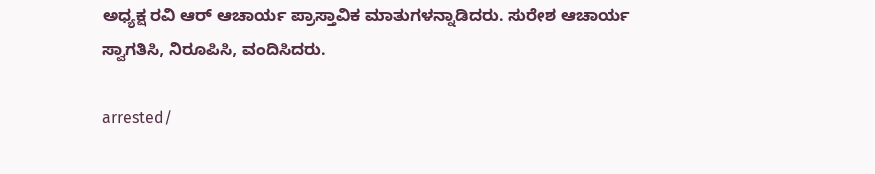ಅಧ್ಯಕ್ಷ ರವಿ ಆರ್ ಆಚಾರ್ಯ ಪ್ರಾಸ್ತಾವಿಕ ಮಾತುಗಳನ್ನಾಡಿದರು. ಸುರೇಶ ಆಚಾರ್ಯ ಸ್ವಾಗತಿಸಿ, ನಿರೂಪಿಸಿ, ವಂದಿಸಿದರು.

arrested/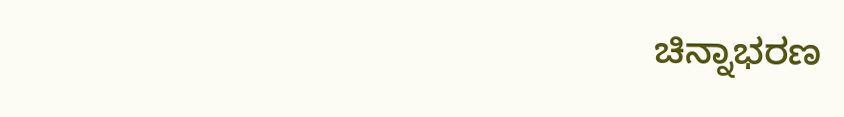ಚಿನ್ನಾಭರಣ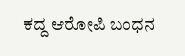ಕದ್ದ ಆರೋಪಿ ಬಂಧನ